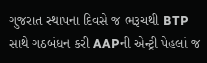ગુજરાત સ્થાપના દિવસે જ ભરૂચથી BTP સાથે ગઠબંધન કરી AAPની એન્ટ્રી પેહલાં જ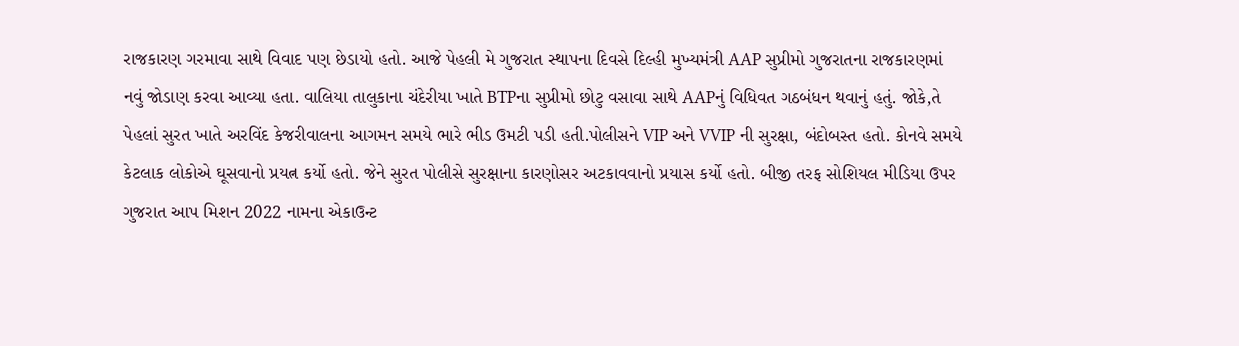રાજકારણ ગરમાવા સાથે વિવાદ પણ છેડાયો હતો. આજે પેહલી મે ગુજરાત સ્થાપના દિવસે દિલ્હી મુખ્યમંત્રી AAP સુપ્રીમો ગુજરાતના રાજકારણમાં નવું જોડાણ કરવા આવ્યા હતા. વાલિયા તાલુકાના ચંદેરીયા ખાતે BTPના સુપ્રીમો છોટુ વસાવા સાથે AAPનું વિધિવત ગઠબંધન થવાનું હતું. જોકે,તે પેહલાં સુરત ખાતે અરવિંદ કેજરીવાલના આગમન સમયે ભારે ભીડ ઉમટી પડી હતી.પોલીસને VIP અને VVIP ની સુરક્ષા, બંદોબસ્ત હતો. કોનવે સમયે કેટલાક લોકોએ ઘૂસવાનો પ્રયત્ન કર્યો હતો. જેને સુરત પોલીસે સુરક્ષાના કારણોસર અટકાવવાનો પ્રયાસ કર્યો હતો. બીજી તરફ સોશિયલ મીડિયા ઉપર ગુજરાત આપ મિશન 2022 નામના એકાઉન્ટ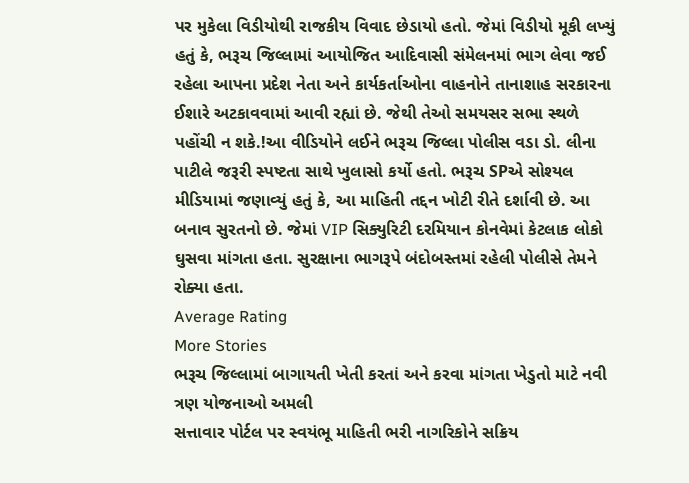પર મુકેલા વિડીયોથી રાજકીય વિવાદ છેડાયો હતો. જેમાં વિડીયો મૂકી લખ્યું હતું કે, ભરૂચ જિલ્લામાં આયોજિત આદિવાસી સંમેલનમાં ભાગ લેવા જઈ રહેલા આપના પ્રદેશ નેતા અને કાર્યકર્તાઓના વાહનોને તાનાશાહ સરકારના ઈશારે અટકાવવામાં આવી રહ્યાં છે. જેથી તેઓ સમયસર સભા સ્થળે પહોંચી ન શકે.!આ વીડિયોને લઈને ભરૂચ જિલ્લા પોલીસ વડા ડો. લીના પાટીલે જરૂરી સ્પષ્ટતા સાથે ખુલાસો કર્યો હતો. ભરૂચ SPએ સોશ્યલ મીડિયામાં જણાવ્યું હતું કે, આ માહિતી તદ્દન ખોટી રીતે દર્શાવી છે. આ બનાવ સુરતનો છે. જેમાં VIP સિક્યુરિટી દરમિયાન કોનવેમાં કેટલાક લોકો ઘુસવા માંગતા હતા. સુરક્ષાના ભાગરૂપે બંદોબસ્તમાં રહેલી પોલીસે તેમને રોક્યા હતા.
Average Rating
More Stories
ભરૂચ જિલ્લામાં બાગાયતી ખેતી કરતાં અને કરવા માંગતા ખેડુતો માટે નવી ત્રણ યોજનાઓ અમલી
સત્તાવાર પોર્ટલ પર સ્વયંભૂ માહિતી ભરી નાગરિકોને સક્રિય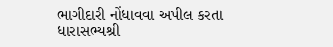ભાગીદારી નોંધાવવા અપીલ કરતા ધારાસભ્યશ્રી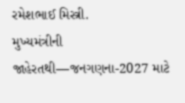રમેશભાઈ મિસ્ત્રી.
મુખ્યમંત્રીની જાહેરતથી—જનગણના-2027 માટે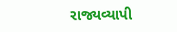રાજ્યવ્યાપી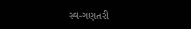સ્વ-ગણતરી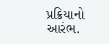પ્રક્રિયાનો આરંભ.